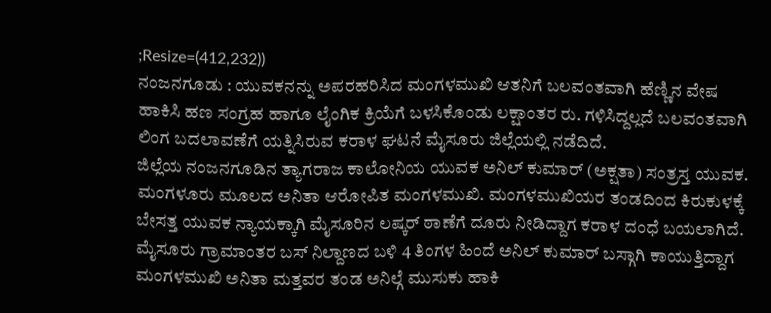;Resize=(412,232))
ನಂಜನಗೂಡು : ಯುವಕನನ್ನು ಅಪರಹರಿಸಿದ ಮಂಗಳಮುಖಿ ಆತನಿಗೆ ಬಲವಂತವಾಗಿ ಹೆಣ್ಣಿನ ವೇಷ ಹಾಕಿಸಿ ಹಣ ಸಂಗ್ರಹ ಹಾಗೂ ಲೈಂಗಿಕ ಕ್ರಿಯೆಗೆ ಬಳಸಿಕೊಂಡು ಲಕ್ಷಾಂತರ ರು. ಗಳಿಸಿದ್ದಲ್ಲದೆ ಬಲವಂತವಾಗಿ ಲಿಂಗ ಬದಲಾವಣೆಗೆ ಯತ್ನಿಸಿರುವ ಕರಾಳ ಘಟನೆ ಮೈಸೂರು ಜಿಲ್ಲೆಯಲ್ಲಿ ನಡೆದಿದೆ.
ಜಿಲ್ಲೆಯ ನಂಜನಗೂಡಿನ ತ್ಯಾಗರಾಜ ಕಾಲೋನಿಯ ಯುವಕ ಅನಿಲ್ ಕುಮಾರ್ (ಅಕ್ಷತಾ) ಸಂತ್ರಸ್ತ ಯುವಕ. ಮಂಗಳೂರು ಮೂಲದ ಅನಿತಾ ಆರೋಪಿತ ಮಂಗಳಮುಖಿ. ಮಂಗಳಮುಖಿಯರ ತಂಡದಿಂದ ಕಿರುಕುಳಕ್ಕೆ ಬೇಸತ್ತ ಯುವಕ ನ್ಯಾಯಕ್ಕಾಗಿ ಮೈಸೂರಿನ ಲಷ್ಕರ್ ಠಾಣೆಗೆ ದೂರು ನೀಡಿದ್ದಾಗ ಕರಾಳ ದಂಧೆ ಬಯಲಾಗಿದೆ.
ಮೈಸೂರು ಗ್ರಾಮಾಂತರ ಬಸ್ ನಿಲ್ದಾಣದ ಬಳಿ 4 ತಿಂಗಳ ಹಿಂದೆ ಅನಿಲ್ ಕುಮಾರ್ ಬಸ್ಗಾಗಿ ಕಾಯುತ್ತಿದ್ದಾಗ ಮಂಗಳಮುಖಿ ಅನಿತಾ ಮತ್ತವರ ತಂಡ ಅನಿಲ್ಗೆ ಮುಸುಕು ಹಾಕಿ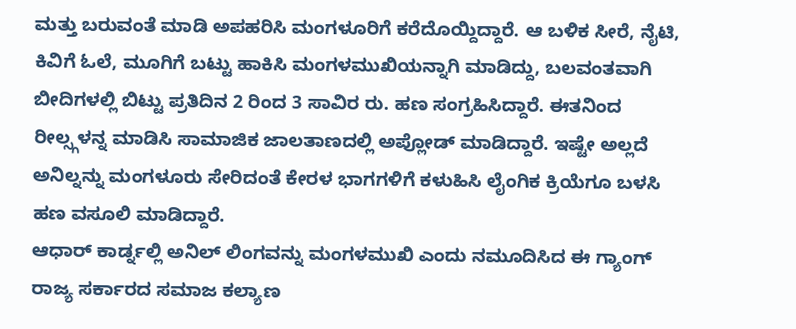ಮತ್ತು ಬರುವಂತೆ ಮಾಡಿ ಅಪಹರಿಸಿ ಮಂಗಳೂರಿಗೆ ಕರೆದೊಯ್ದಿದ್ದಾರೆ. ಆ ಬಳಿಕ ಸೀರೆ, ನೈಟಿ, ಕಿವಿಗೆ ಓಲೆ, ಮೂಗಿಗೆ ಬಟ್ಟು ಹಾಕಿಸಿ ಮಂಗಳಮುಖಿಯನ್ನಾಗಿ ಮಾಡಿದ್ದು, ಬಲವಂತವಾಗಿ ಬೀದಿಗಳಲ್ಲಿ ಬಿಟ್ಟು ಪ್ರತಿದಿನ 2 ರಿಂದ 3 ಸಾವಿರ ರು. ಹಣ ಸಂಗ್ರಹಿಸಿದ್ದಾರೆ. ಈತನಿಂದ ರೀಲ್ಸ್ಗಳನ್ನ ಮಾಡಿಸಿ ಸಾಮಾಜಿಕ ಜಾಲತಾಣದಲ್ಲಿ ಅಪ್ಲೋಡ್ ಮಾಡಿದ್ದಾರೆ. ಇಷ್ಟೇ ಅಲ್ಲದೆ ಅನಿಲ್ನನ್ನು ಮಂಗಳೂರು ಸೇರಿದಂತೆ ಕೇರಳ ಭಾಗಗಳಿಗೆ ಕಳುಹಿಸಿ ಲೈಂಗಿಕ ಕ್ರಿಯೆಗೂ ಬಳಸಿ ಹಣ ವಸೂಲಿ ಮಾಡಿದ್ದಾರೆ.
ಆಧಾರ್ ಕಾರ್ಡ್ನಲ್ಲಿ ಅನಿಲ್ ಲಿಂಗವನ್ನು ಮಂಗಳಮುಖಿ ಎಂದು ನಮೂದಿಸಿದ ಈ ಗ್ಯಾಂಗ್ ರಾಜ್ಯ ಸರ್ಕಾರದ ಸಮಾಜ ಕಲ್ಯಾಣ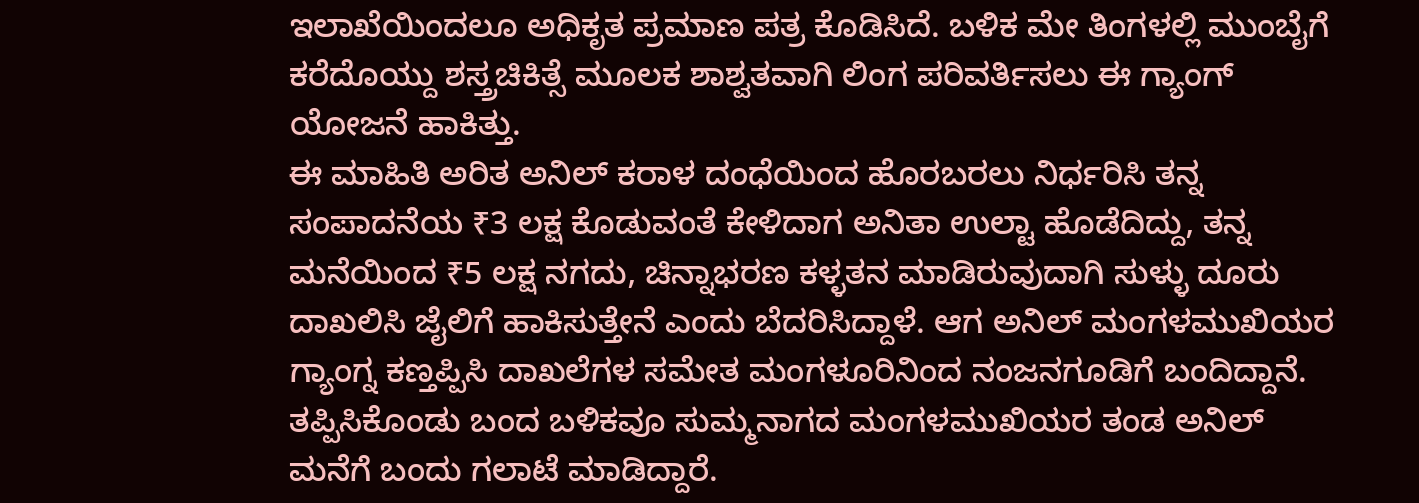ಇಲಾಖೆಯಿಂದಲೂ ಅಧಿಕೃತ ಪ್ರಮಾಣ ಪತ್ರ ಕೊಡಿಸಿದೆ. ಬಳಿಕ ಮೇ ತಿಂಗಳಲ್ಲಿ ಮುಂಬೈಗೆ ಕರೆದೊಯ್ದು ಶಸ್ತ್ರಚಿಕಿತ್ಸೆ ಮೂಲಕ ಶಾಶ್ವತವಾಗಿ ಲಿಂಗ ಪರಿವರ್ತಿಸಲು ಈ ಗ್ಯಾಂಗ್ ಯೋಜನೆ ಹಾಕಿತ್ತು.
ಈ ಮಾಹಿತಿ ಅರಿತ ಅನಿಲ್ ಕರಾಳ ದಂಧೆಯಿಂದ ಹೊರಬರಲು ನಿರ್ಧರಿಸಿ ತನ್ನ ಸಂಪಾದನೆಯ ₹3 ಲಕ್ಷ ಕೊಡುವಂತೆ ಕೇಳಿದಾಗ ಅನಿತಾ ಉಲ್ಟಾ ಹೊಡೆದಿದ್ದು, ತನ್ನ ಮನೆಯಿಂದ ₹5 ಲಕ್ಷ ನಗದು, ಚಿನ್ನಾಭರಣ ಕಳ್ಳತನ ಮಾಡಿರುವುದಾಗಿ ಸುಳ್ಳು ದೂರು ದಾಖಲಿಸಿ ಜೈಲಿಗೆ ಹಾಕಿಸುತ್ತೇನೆ ಎಂದು ಬೆದರಿಸಿದ್ದಾಳೆ. ಆಗ ಅನಿಲ್ ಮಂಗಳಮುಖಿಯರ ಗ್ಯಾಂಗ್ನ ಕಣ್ತಪ್ಪಿಸಿ ದಾಖಲೆಗಳ ಸಮೇತ ಮಂಗಳೂರಿನಿಂದ ನಂಜನಗೂಡಿಗೆ ಬಂದಿದ್ದಾನೆ.
ತಪ್ಪಿಸಿಕೊಂಡು ಬಂದ ಬಳಿಕವೂ ಸುಮ್ಮನಾಗದ ಮಂಗಳಮುಖಿಯರ ತಂಡ ಅನಿಲ್ ಮನೆಗೆ ಬಂದು ಗಲಾಟೆ ಮಾಡಿದ್ದಾರೆ.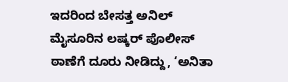ಇದರಿಂದ ಬೇಸತ್ತ ಅನಿಲ್ ಮೈಸೂರಿನ ಲಷ್ಕರ್ ಪೊಲೀಸ್ ಠಾಣೆಗೆ ದೂರು ನೀಡಿದ್ದು, ‘ಅನಿತಾ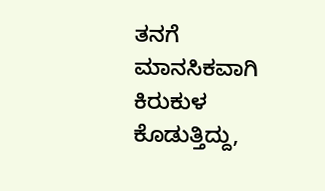ತನಗೆ ಮಾನಸಿಕವಾಗಿ ಕಿರುಕುಳ ಕೊಡುತ್ತಿದ್ದು,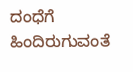ದಂಧೆಗೆ ಹಿಂದಿರುಗುವಂತೆ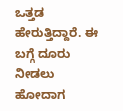ಒತ್ತಡ ಹೇರುತ್ತಿದ್ದಾರೆ. ಈ ಬಗ್ಗೆ ದೂರು ನೀಡಲು ಹೋದಾಗ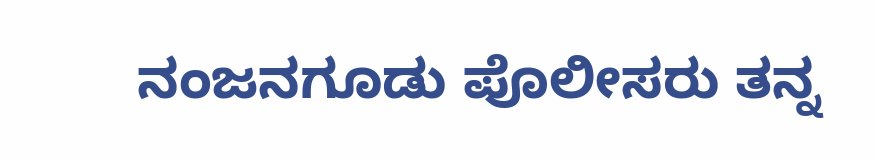ನಂಜನಗೂಡು ಪೊಲೀಸರು ತನ್ನ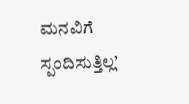ಮನವಿಗೆ ಸ್ಪಂದಿಸುತ್ತಿಲ್ಲ’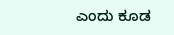ಎಂದು ಕೂಡ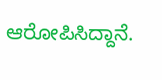ಆರೋಪಿಸಿದ್ದಾನೆ.